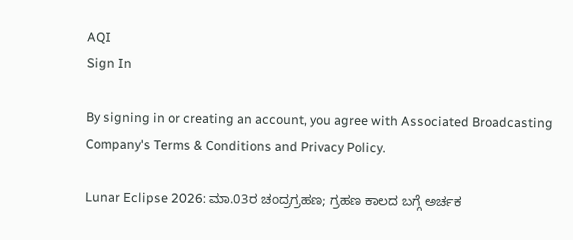AQI
Sign In

By signing in or creating an account, you agree with Associated Broadcasting Company's Terms & Conditions and Privacy Policy.

Lunar Eclipse 2026: ಮಾ.03ರ ಚಂದ್ರಗ್ರಹಣ; ಗ್ರಹಣ ಕಾಲದ ಬಗ್ಗೆ ಅರ್ಚಕ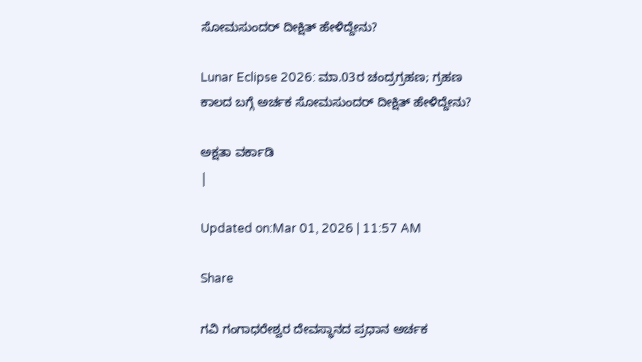ಸೋಮಸುಂದರ್ ದೀಕ್ಷಿತ್ ಹೇಳಿದ್ದೇನು?

Lunar Eclipse 2026: ಮಾ.03ರ ಚಂದ್ರಗ್ರಹಣ; ಗ್ರಹಣ ಕಾಲದ ಬಗ್ಗೆ ಅರ್ಚಕ ಸೋಮಸುಂದರ್ ದೀಕ್ಷಿತ್ ಹೇಳಿದ್ದೇನು?

ಅಕ್ಷತಾ ವರ್ಕಾಡಿ
|

Updated on:Mar 01, 2026 | 11:57 AM

Share

ಗವಿ ಗಂಗಾಧರೇಶ್ವರ ದೇವಸ್ಥಾನದ ಪ್ರಧಾನ ಅರ್ಚಕ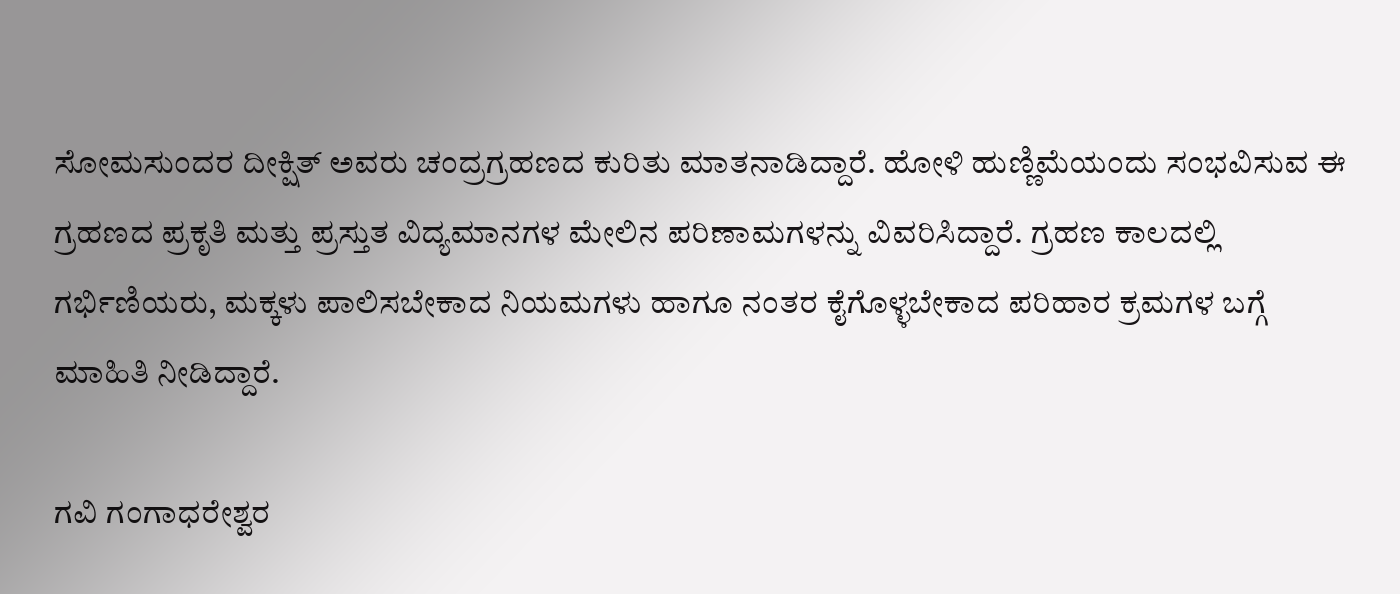ಸೋಮಸುಂದರ ದೀಕ್ಷಿತ್ ಅವರು ಚಂದ್ರಗ್ರಹಣದ ಕುರಿತು ಮಾತನಾಡಿದ್ದಾರೆ. ಹೋಳಿ ಹುಣ್ಣಿಮೆಯಂದು ಸಂಭವಿಸುವ ಈ ಗ್ರಹಣದ ಪ್ರಕೃತಿ ಮತ್ತು ಪ್ರಸ್ತುತ ವಿದ್ಯಮಾನಗಳ ಮೇಲಿನ ಪರಿಣಾಮಗಳನ್ನು ವಿವರಿಸಿದ್ದಾರೆ. ಗ್ರಹಣ ಕಾಲದಲ್ಲಿ ಗರ್ಭಿಣಿಯರು, ಮಕ್ಕಳು ಪಾಲಿಸಬೇಕಾದ ನಿಯಮಗಳು ಹಾಗೂ ನಂತರ ಕೈಗೊಳ್ಳಬೇಕಾದ ಪರಿಹಾರ ಕ್ರಮಗಳ ಬಗ್ಗೆ ಮಾಹಿತಿ ನೀಡಿದ್ದಾರೆ.

ಗವಿ ಗಂಗಾಧರೇಶ್ವರ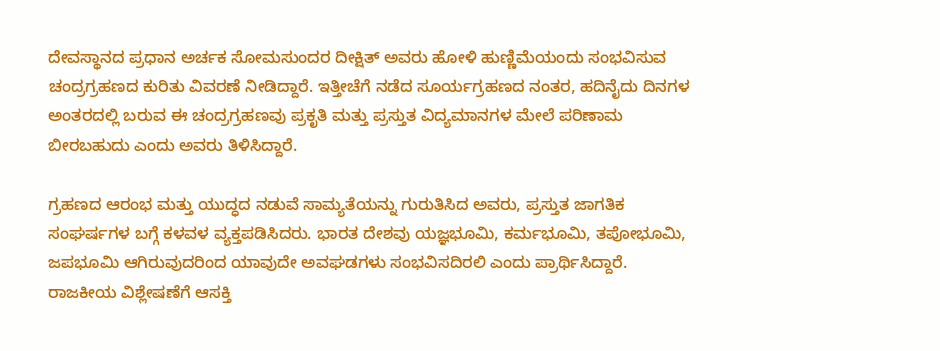ದೇವಸ್ಥಾನದ ಪ್ರಧಾನ ಅರ್ಚಕ ಸೋಮಸುಂದರ ದೀಕ್ಷಿತ್ ಅವರು ಹೋಳಿ ಹುಣ್ಣಿಮೆಯಂದು ಸಂಭವಿಸುವ ಚಂದ್ರಗ್ರಹಣದ ಕುರಿತು ವಿವರಣೆ ನೀಡಿದ್ದಾರೆ. ಇತ್ತೀಚೆಗೆ ನಡೆದ ಸೂರ್ಯಗ್ರಹಣದ ನಂತರ, ಹದಿನೈದು ದಿನಗಳ ಅಂತರದಲ್ಲಿ ಬರುವ ಈ ಚಂದ್ರಗ್ರಹಣವು ಪ್ರಕೃತಿ ಮತ್ತು ಪ್ರಸ್ತುತ ವಿದ್ಯಮಾನಗಳ ಮೇಲೆ ಪರಿಣಾಮ ಬೀರಬಹುದು ಎಂದು ಅವರು ತಿಳಿಸಿದ್ದಾರೆ.

ಗ್ರಹಣದ ಆರಂಭ ಮತ್ತು ಯುದ್ಧದ ನಡುವೆ ಸಾಮ್ಯತೆಯನ್ನು ಗುರುತಿಸಿದ ಅವರು, ಪ್ರಸ್ತುತ ಜಾಗತಿಕ ಸಂಘರ್ಷಗಳ ಬಗ್ಗೆ ಕಳವಳ ವ್ಯಕ್ತಪಡಿಸಿದರು. ಭಾರತ ದೇಶವು ಯಜ್ಞಭೂಮಿ, ಕರ್ಮಭೂಮಿ, ತಪೋಭೂಮಿ, ಜಪಭೂಮಿ ಆಗಿರುವುದರಿಂದ ಯಾವುದೇ ಅವಘಡಗಳು ಸಂಭವಿಸದಿರಲಿ ಎಂದು ಪ್ರಾರ್ಥಿಸಿದ್ದಾರೆ. ರಾಜಕೀಯ ವಿಶ್ಲೇಷಣೆಗೆ ಆಸಕ್ತಿ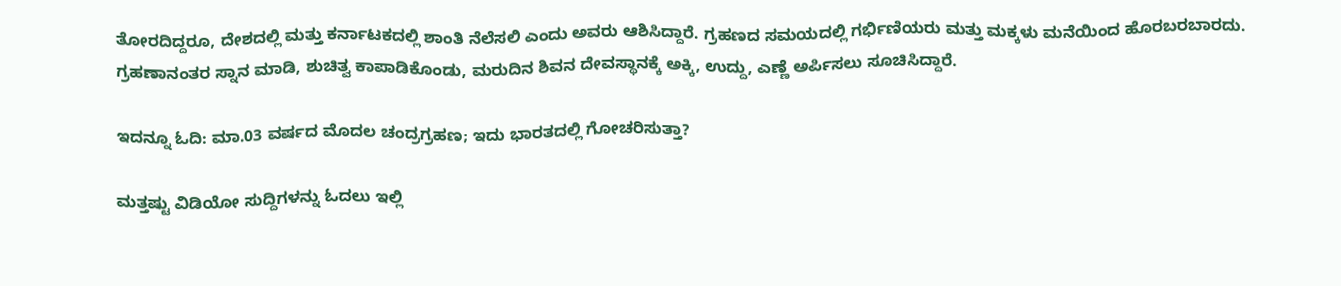ತೋರದಿದ್ದರೂ, ದೇಶದಲ್ಲಿ ಮತ್ತು ಕರ್ನಾಟಕದಲ್ಲಿ ಶಾಂತಿ ನೆಲೆಸಲಿ ಎಂದು ಅವರು ಆಶಿಸಿದ್ದಾರೆ. ಗ್ರಹಣದ ಸಮಯದಲ್ಲಿ ಗರ್ಭಿಣಿಯರು ಮತ್ತು ಮಕ್ಕಳು ಮನೆಯಿಂದ ಹೊರಬರಬಾರದು. ಗ್ರಹಣಾನಂತರ ಸ್ನಾನ ಮಾಡಿ, ಶುಚಿತ್ವ ಕಾಪಾಡಿಕೊಂಡು, ಮರುದಿನ ಶಿವನ ದೇವಸ್ಥಾನಕ್ಕೆ ಅಕ್ಕಿ, ಉದ್ದು, ಎಣ್ಣೆ ಅರ್ಪಿಸಲು ಸೂಚಿಸಿದ್ದಾರೆ.

ಇದನ್ನೂ ಓದಿ: ಮಾ.03 ವರ್ಷದ ಮೊದಲ ಚಂದ್ರಗ್ರಹಣ; ಇದು ಭಾರತದಲ್ಲಿ ಗೋಚರಿಸುತ್ತಾ?

ಮತ್ತಷ್ಟು ವಿಡಿಯೋ ಸುದ್ದಿಗಳನ್ನು ಓದಲು ಇಲ್ಲಿ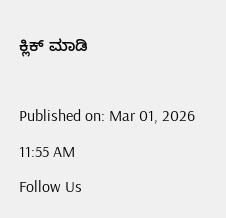ಕ್ಲಿಕ್ ಮಾಡಿ

Published on: Mar 01, 2026 11:55 AM
Follow Us